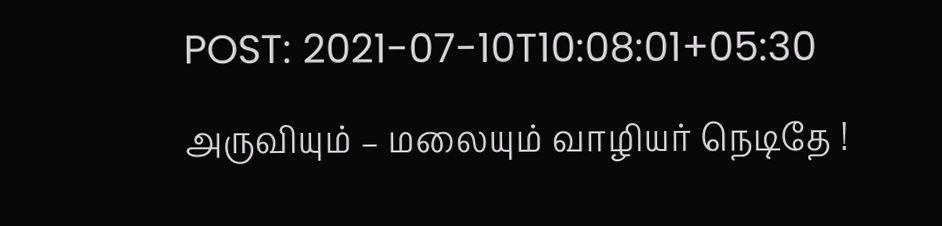POST: 2021-07-10T10:08:01+05:30

அருவியும் – மலையும் வாழியர் நெடிதே !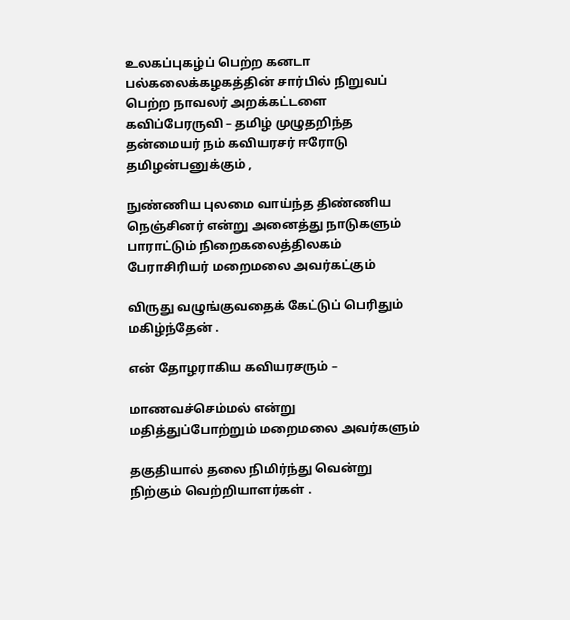உலகப்புகழ்ப் பெற்ற கனடா பல்கலைக்கழகத்தின் சார்பில் நிறுவப் பெற்ற நாவலர் அறக்கட்டளை
கவிப்பேரருவி – தமிழ் முழுதறிந்த தன்மையர் நம் கவியரசர் ஈரோடு தமிழன்பனுக்கும் ,

நுண்ணிய புலமை வாய்ந்த திண்ணிய நெஞ்சினர் என்று அனைத்து நாடுகளும் பாராட்டும் நிறைகலைத்திலகம் பேராசிரியர் மறைமலை அவர்கட்கும்

விருது வழுங்குவதைக் கேட்டுப் பெரிதும் மகிழ்ந்தேன் .

என் தோழராகிய கவியரசரும் –

மாணவச்செம்மல் என்று மதித்துப்போற்றும் மறைமலை அவர்களும்

தகுதியால் தலை நிமிர்ந்து வென்று நிற்கும் வெற்றியாளர்கள் .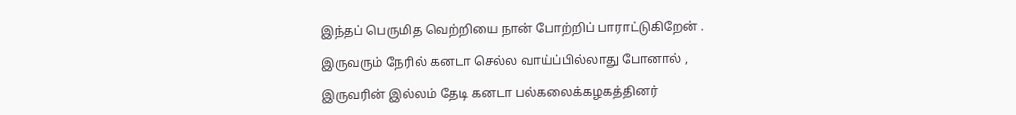இந்தப் பெருமித வெற்றியை நான் போற்றிப் பாராட்டுகிறேன் .

இருவரும் நேரில் கனடா செல்ல வாய்ப்பில்லாது போனால் ,

இருவரின் இல்லம் தேடி கனடா பல்கலைக்கழகத்தினர்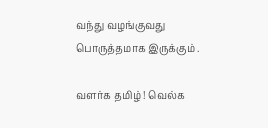வந்து வழங்குவது பொருத்தமாக இருக்கும் .

வளர்க தமிழ் ! வெல்க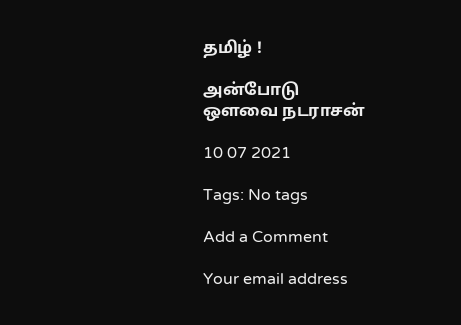தமிழ் !

அன்போடு
ஒளவை நடராசன்

10 07 2021

Tags: No tags

Add a Comment

Your email address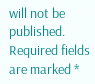will not be published. Required fields are marked *